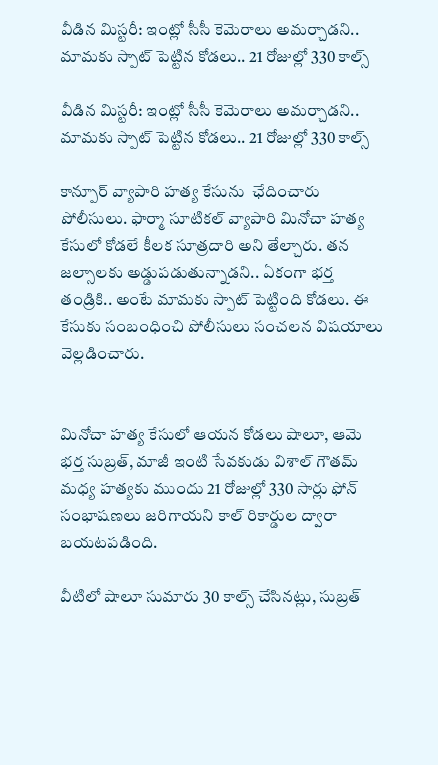వీడిన మిస్టరీ: ఇంట్లో సీసీ కెమెరాలు అమర్చాడని.. మామకు స్పాట్ పెట్టిన కోడలు.. 21 రోజుల్లో 330 కాల్స్

వీడిన మిస్టరీ: ఇంట్లో సీసీ కెమెరాలు అమర్చాడని.. మామకు స్పాట్ పెట్టిన కోడలు.. 21 రోజుల్లో 330 కాల్స్

కాన్పూర్ వ్యాపారి హత్య కేసును  ఛేదించారు పోలీసులు. ఫార్మా సూటికల్ వ్యాపారి మినోచా హత్య కేసులో కోడలే కీలక సూత్రదారి అని తేల్చారు. తన జల్సాలకు అడ్డుపడుతున్నాడని.. ఏకంగా భర్త తండ్రికి.. అంటే మామకు స్పాట్ పెట్టింది కోడలు. ఈ కేసుకు సంబంధించి పోలీసులు సంచలన విషయాలు వెల్లడించారు.


మినోచా హత్య కేసులో ఆయన కోడలు షాలూ, ఆమె భర్త సుబ్రత్, మాజీ ఇంటి సేవకుడు విశాల్ గౌతమ్ మధ్య హత్యకు ముందు 21 రోజుల్లో 330 సార్లు ఫోన్ సంభాషణలు జరిగాయని కాల్ రికార్డుల ద్వారా బయటపడింది.

వీటిలో షాలూ సుమారు 30 కాల్స్ చేసినట్లు, సుబ్రత్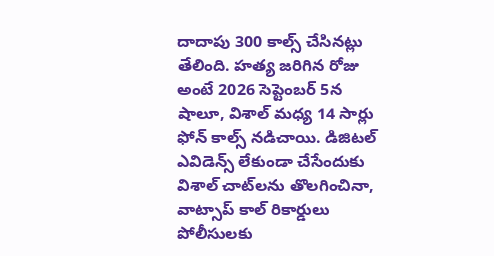దాదాపు 300 కాల్స్ చేసినట్లు తేలింది. హత్య జరిగిన రోజు అంటే 2026 సెప్టెంబర్ 5న  షాలూ, విశాల్ మధ్య 14 సార్లు ఫోన్ కాల్స్ నడిచాయి. డిజిటల్ ఎవిడెన్స్ లేకుండా చేసేందుకు విశాల్ చాట్‌లను తొలగించినా, వాట్సాప్ కాల్ రికార్డులు పోలీసులకు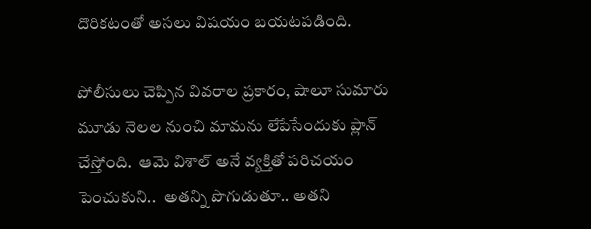దొరికటంతో అసలు విషయం బయటపడింది.

పోలీసులు చెప్పిన వివరాల ప్రకారం, షాలూ సుమారు మూడు నెలల నుంచి మామను లేపేసేందుకు ప్లాన్ చేస్తోంది.  ఆమె విశాల్‌ అనే వ్యక్తితో పరిచయం పెంచుకుని..  అతన్ని పొగుడుతూ.. అతని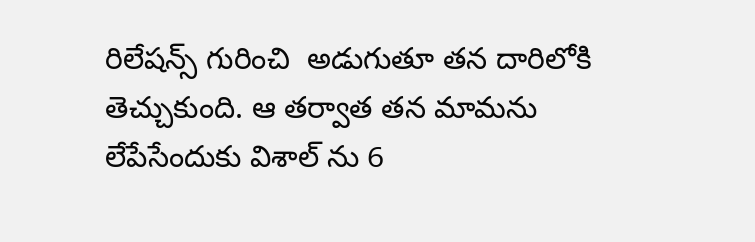రిలేషన్స్ గురించి  అడుగుతూ తన దారిలోకి తెచ్చుకుంది. ఆ తర్వాత తన మామను లేపేసేందుకు విశాల్ ను 6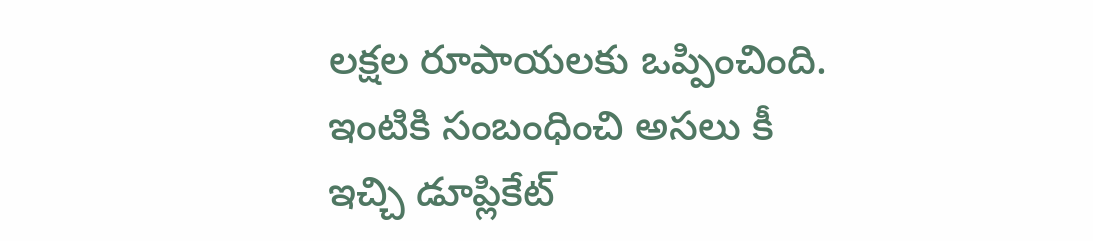లక్షల రూపాయలకు ఒప్పించింది.  ఇంటికి సంబంధించి అసలు కీ ఇచ్చి డూప్లికేట్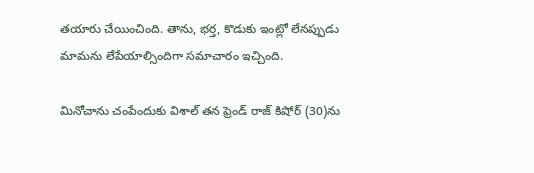తయారు చేయించింది. తాను, భర్త, కొడుకు ఇంట్లో లేనప్పుడు మామను లేపేయాల్సిందిగా సమాచారం ఇచ్చింది.

మినోచాను చంపేందుకు విశాల్ తన ఫ్రెండ్ రాజ్ కిషోర్ (30)ను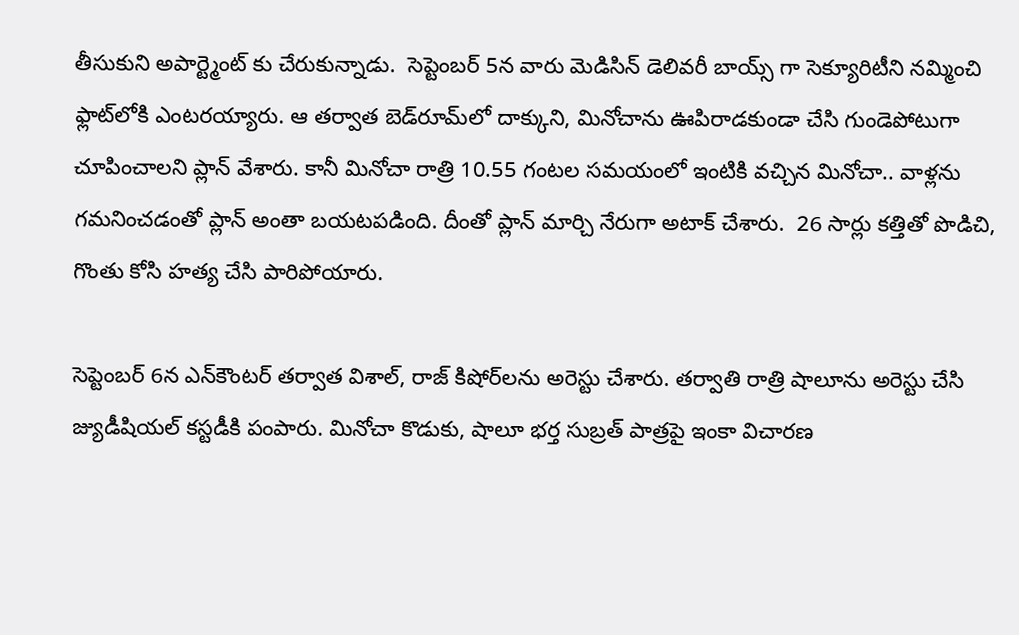తీసుకుని అపార్ట్మెంట్ కు చేరుకున్నాడు.  సెప్టెంబర్ 5న వారు మెడిసిన్ డెలివరీ బాయ్స్ గా సెక్యూరిటీని నమ్మించి  ఫ్లాట్‌లోకి ఎంటరయ్యారు. ఆ తర్వాత బెడ్‌రూమ్‌లో దాక్కుని, మినోచాను ఊపిరాడకుండా చేసి గుండెపోటుగా చూపించాలని ప్లాన్ వేశారు. కానీ మినోచా రాత్రి 10.55 గంటల సమయంలో ఇంటికి వచ్చిన మినోచా.. వాళ్లను గమనించడంతో ప్లాన్ అంతా బయటపడింది. దీంతో ప్లాన్ మార్చి నేరుగా అటాక్ చేశారు.  26 సార్లు కత్తితో పొడిచి, గొంతు కోసి హత్య చేసి పారిపోయారు.

సెప్టెంబర్ 6న ఎన్‌కౌంటర్ తర్వాత విశాల్, రాజ్ కిషోర్‌లను అరెస్టు చేశారు. తర్వాతి రాత్రి షాలూను అరెస్టు చేసి జ్యుడీషియల్ కస్టడీకి పంపారు. మినోచా కొడుకు, షాలూ భర్త సుబ్రత్ పాత్రపై ఇంకా విచారణ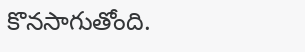కొనసాగుతోంది.